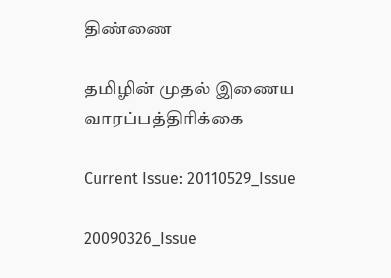திண்ணை

தமிழின் முதல் இணைய வாரப்பத்திரிக்கை

Current Issue: 20110529_Issue

20090326_Issue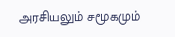அரசியலும் சமூகமும்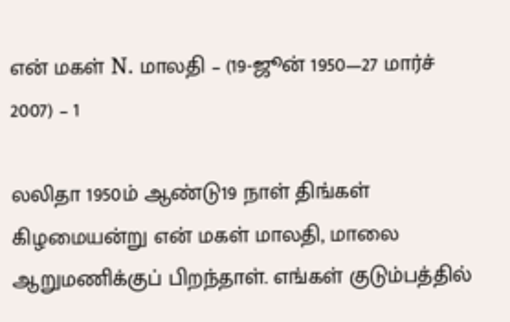என் மகள் N. மாலதி – (19-ஜூன் 1950—27 மார்ச் 2007) – 1

லலிதா 1950ம் ஆண்டு19 நாள் திங்கள் கிழமையன்று என் மகள் மாலதி, மாலை ஆறுமணிக்குப் பிறந்தாள். எங்கள் குடும்பத்தில்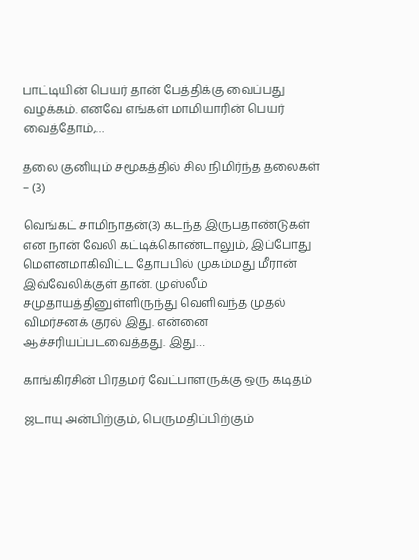பாட்டியின் பெயர் தான் பேத்திக்கு வைப்பது வழக்கம். எனவே எங்கள் மாமியாரின் பெயர் வைத்தோம்,…

தலை குனியும் சமூகத்தில் சில நிமிர்ந்த தலைகள் – (3)

வெங்கட் சாமிநாதன்(3) கடந்த இருபதாண்டுகள் என நான் வேலி கட்டிக்கொண்டாலும், இப்போது மௌனமாகிவிட்ட தோபபில் முகம்மது மீரான் இவ்வேலிக்குள் தான். முஸ்லீம் சமுதாயத்தினுள்ளிருந்து வெளிவந்த முதல் விமர்சனக் குரல் இது. என்னை ஆச்சரியப்படவைத்தது. இது…

காங்கிரசின் பிரதமர் வேட்பாளருக்கு ஒரு கடிதம்

ஜடாயு அன்பிற்கும், பெருமதிப்பிற்கும்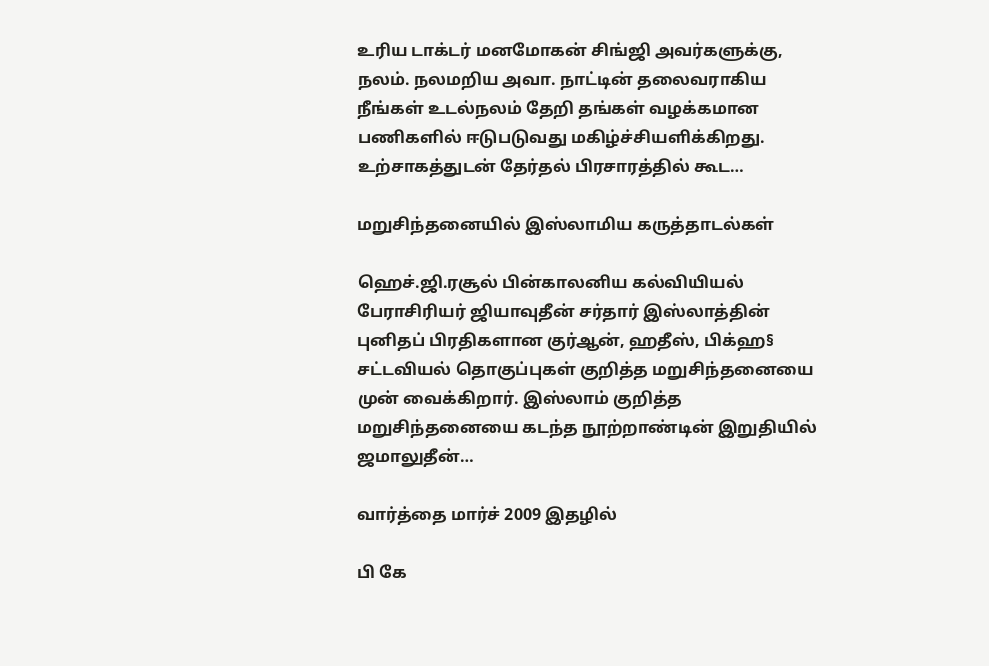உரிய டாக்டர் மனமோகன் சிங்ஜி அவர்களுக்கு, நலம். நலமறிய அவா. நாட்டின் தலைவராகிய நீங்கள் உடல்நலம் தேறி தங்கள் வழக்கமான பணிகளில் ஈடுபடுவது மகிழ்ச்சியளிக்கிறது. உற்சாகத்துடன் தேர்தல் பிரசாரத்தில் கூட…

மறுசிந்தனையில் இஸ்லாமிய கருத்தாடல்கள்

ஹெச்.ஜி.ரசூல் பின்காலனிய கல்வியியல் பேராசிரியர் ஜியாவுதீன் சர்தார் இஸ்லாத்தின் புனிதப் பிரதிகளான குர்ஆன், ஹதீஸ், பிக்ஹ§ சட்டவியல் தொகுப்புகள் குறித்த மறுசிந்தனையை முன் வைக்கிறார். இஸ்லாம் குறித்த மறுசிந்தனையை கடந்த நூற்றாண்டின் இறுதியில் ஜமாலுதீன்…

வார்த்தை மார்ச் 2009 இதழில்

பி கே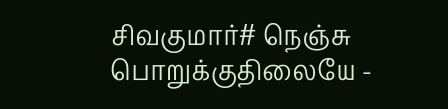சிவகுமார்# நெஞ்சு பொறுக்குதிலையே -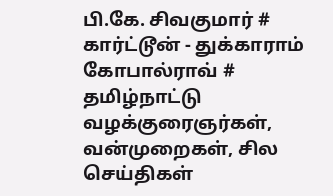பி.கே. சிவகுமார் # கார்ட்டூன் - துக்காராம் கோபால்ராவ் # தமிழ்நாட்டு வழக்குரைஞர்கள், வன்முறைகள், சில செய்திகள்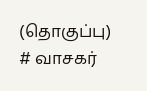(தொகுப்பு) # வாசகர்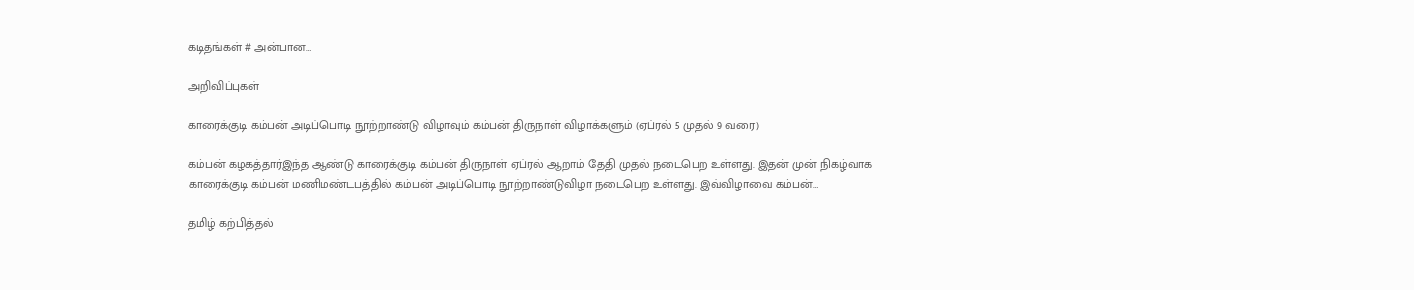கடிதங்கள் # அன்பான…

அறிவிப்புகள்

காரைக்குடி கம்பன் அடிப்பொடி நூற்றாண்டு விழாவும் கம்பன் திருநாள் விழாக்களும் (ஏப்ரல் 5 முதல் 9 வரை)

கம்பன் கழகத்தார்இந்த ஆண்டு காரைக்குடி கம்பன் திருநாள் ஏப்ரல் ஆறாம் தேதி முதல் நடைபெற உள்ளது. இதன் முன் நிகழ்வாக காரைக்குடி கம்பன் மணிமண்டபத்தில் கம்பன் அடிப்பொடி நூற்றாண்டுவிழா நடைபெற உள்ளது. இவ்விழாவை கம்பன்…

தமிழ் கற்பித்தல்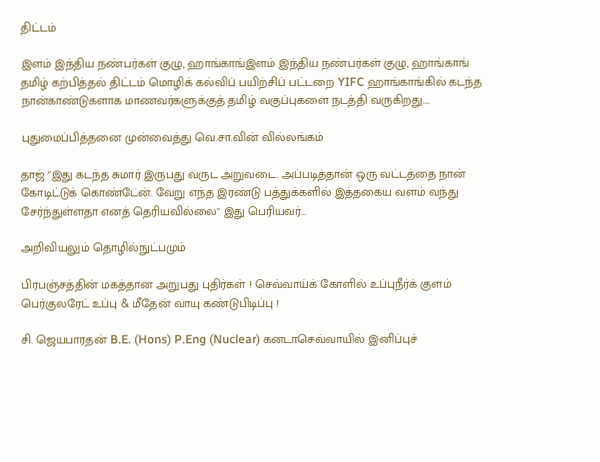திட்டம்

இளம் இந்திய நண்பர்கள் குழு, ஹாங்காங்இளம் இந்திய நண்பர்கள் குழு, ஹாங்காங் தமிழ் கற்பித்தல் திட்டம் மொழிக் கல்விப் பயிற்சிப் பட்டறை YIFC ஹாங்காங்கில் கடந்த நான்காண்டுகளாக மாணவர்களுக்குத் தமிழ் வகுப்புகளை நடத்தி வருகிறது.…

புதுமைப்பித்தனை முன்வைத்து வெ.சா.வின் வில்லங்கம்

தாஜ் "இது கடந்த சுமார் இருபது வருட அறுவடை. அப்படித்தான் ஒரு வட்டத்தை நான் கோடிட்டுக் கொண்டேன். வேறு எந்த இரண்டு பத்துக்களில் இத்தகைய வளம் வந்து சேர்ந்துள்ளதா எனத் தெரியவில்லை" இது பெரியவர்…

அறிவியலும் தொழில்நுட்பமும்

பிரபஞ்சத்தின் மகத்தான அறுபது புதிர்கள் ! செவ்வாய்க் கோளில் உப்புநீர்க் குளம் பெர்குலரேட் உப்பு & மீதேன் வாயு கண்டுபிடிப்பு !

சி. ஜெயபாரதன் B.E. (Hons) P.Eng (Nuclear) கனடாசெவ்வாயில் இனிப்புச்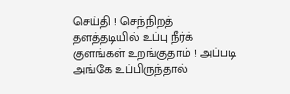செய்தி ! செந்நிறத் தளத்தடியில் உப்பு நீர்க் குளங்கள் உறங்குதாம் ! அப்படி அங்கே உப்பிருந்தால்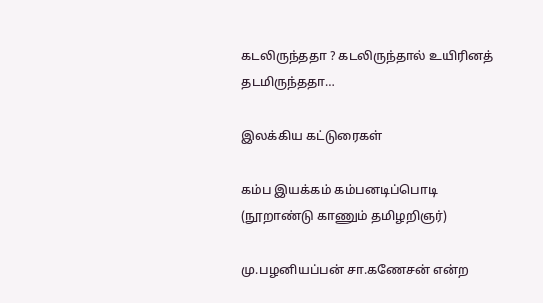கடலிருந்ததா ? கடலிருந்தால் உயிரினத் தடமிருந்ததா…

இலக்கிய கட்டுரைகள்

கம்ப இயக்கம் கம்பனடிப்பொடி (நூறாண்டு காணும் தமிழறிஞர்)

மு.பழனியப்பன் சா.கணேசன் என்ற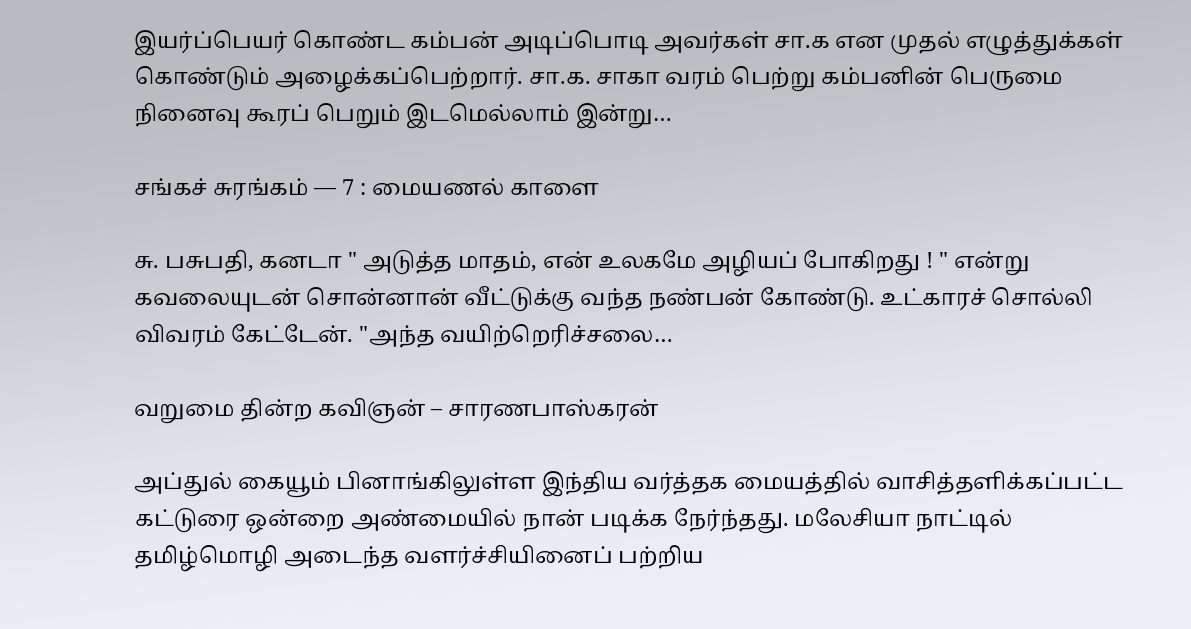இயர்ப்பெயர் கொண்ட கம்பன் அடிப்பொடி அவர்கள் சா.க என முதல் எழுத்துக்கள் கொண்டும் அழைக்கப்பெற்றார். சா.க. சாகா வரம் பெற்று கம்பனின் பெருமை நினைவு கூரப் பெறும் இடமெல்லாம் இன்று…

சங்கச் சுரங்கம் — 7 : மையணல் காளை

சு. பசுபதி, கனடா " அடுத்த மாதம், என் உலகமே அழியப் போகிறது ! " என்று கவலையுடன் சொன்னான் வீட்டுக்கு வந்த நண்பன் கோண்டு. உட்காரச் சொல்லி விவரம் கேட்டேன். "அந்த வயிற்றெரிச்சலை…

வறுமை தின்ற கவிஞன் – சாரணபாஸ்கரன்

அப்துல் கையூம் பினாங்கிலுள்ள இந்திய வர்த்தக மையத்தில் வாசித்தளிக்கப்பட்ட கட்டுரை ஒன்றை அண்மையில் நான் படிக்க நேர்ந்தது. மலேசியா நாட்டில் தமிழ்மொழி அடைந்த வளர்ச்சியினைப் பற்றிய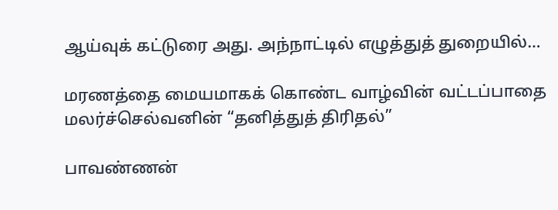ஆய்வுக் கட்டுரை அது. அந்நாட்டில் எழுத்துத் துறையில்…

மரணத்தை மையமாகக் கொண்ட வாழ்வின் வட்டப்பாதை மலர்ச்செல்வனின் “தனித்துத் திரிதல்”

பாவண்ணன்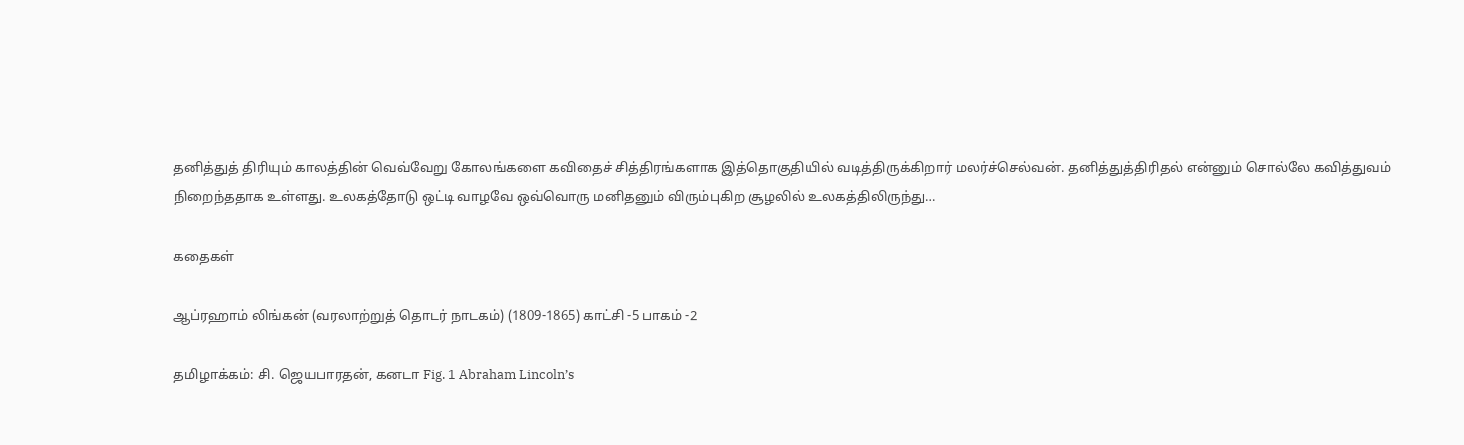தனித்துத் திரியும் காலத்தின் வெவ்வேறு கோலங்களை கவிதைச் சித்திரங்களாக இத்தொகுதியில் வடித்திருக்கிறார் மலர்ச்செல்வன். தனித்துத்திரிதல் என்னும் சொல்லே கவித்துவம் நிறைந்ததாக உள்ளது. உலகத்தோடு ஒட்டி வாழவே ஒவ்வொரு மனிதனும் விரும்புகிற சூழலில் உலகத்திலிருந்து…

கதைகள்

ஆப்ரஹாம் லிங்கன் (வரலாற்றுத் தொடர் நாடகம்) (1809-1865) காட்சி -5 பாகம் -2

தமிழாக்கம்: சி. ஜெயபாரதன், கனடா Fig. 1 Abraham Lincoln’s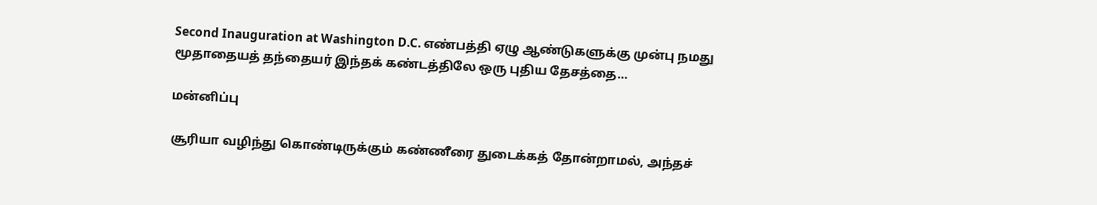Second Inauguration at Washington D.C. எண்பத்தி ஏழு ஆண்டுகளுக்கு முன்பு நமது மூதாதையத் தந்தையர் இந்தக் கண்டத்திலே ஒரு புதிய தேசத்தை…

மன்னிப்பு

சூரியா வழிந்து கொண்டிருக்கும் கண்ணீரை துடைக்கத் தோன்றாமல், அந்தச்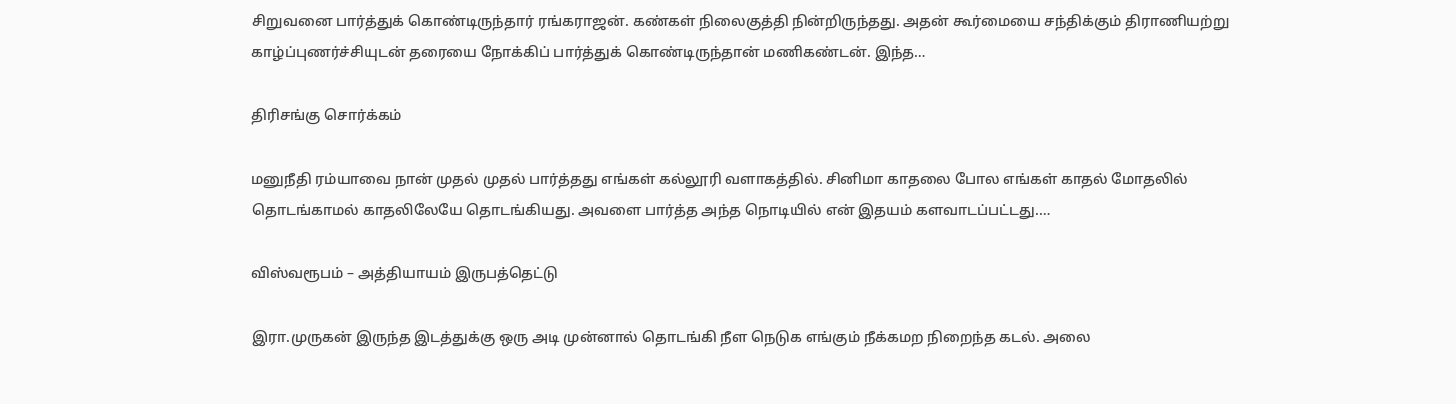சிறுவனை பார்த்துக் கொண்டிருந்தார் ரங்கராஜன். கண்கள் நிலைகுத்தி நின்றிருந்தது. அதன் கூர்மையை சந்திக்கும் திராணியற்று காழ்ப்புணர்ச்சியுடன் தரையை நோக்கிப் பார்த்துக் கொண்டிருந்தான் மணிகண்டன். இந்த…

திரிசங்கு சொர்க்கம்

மனுநீதி ரம்யாவை நான் முதல் முதல் பார்த்தது எங்கள் கல்லூரி வளாகத்தில். சினிமா காதலை போல எங்கள் காதல் மோதலில் தொடங்காமல் காதலிலேயே தொடங்கியது. அவளை பார்த்த அந்த நொடியில் என் இதயம் களவாடப்பட்டது.…

விஸ்வரூபம் – அத்தியாயம் இருபத்தெட்டு

இரா.முருகன் இருந்த இடத்துக்கு ஒரு அடி முன்னால் தொடங்கி நீள நெடுக எங்கும் நீக்கமற நிறைந்த கடல். அலை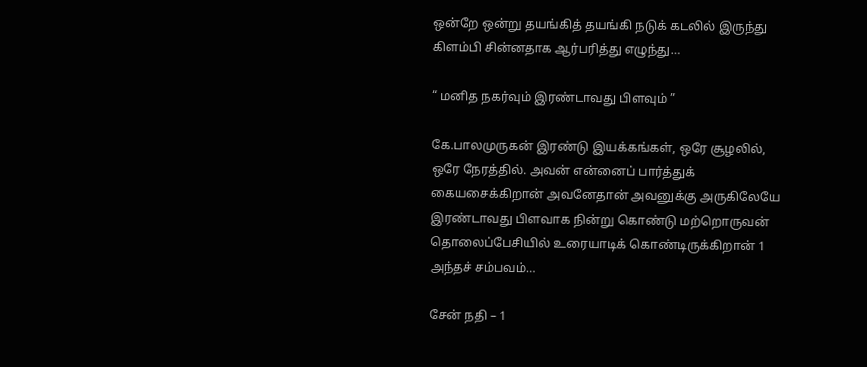ஒன்றே ஒன்று தயங்கித் தயங்கி நடுக் கடலில் இருந்து கிளம்பி சின்னதாக ஆர்பரித்து எழுந்து…

“ மனித நகர்வும் இரண்டாவது பிளவும் ”

கே.பாலமுருகன் இரண்டு இயக்கங்கள், ஒரே சூழலில், ஒரே நேரத்தில். அவன் என்னைப் பார்த்துக் கையசைக்கிறான் அவனேதான் அவனுக்கு அருகிலேயே இரண்டாவது பிளவாக நின்று கொண்டு மற்றொருவன் தொலைப்பேசியில் உரையாடிக் கொண்டிருக்கிறான் 1 அந்தச் சம்பவம்…

சேன் நதி – 1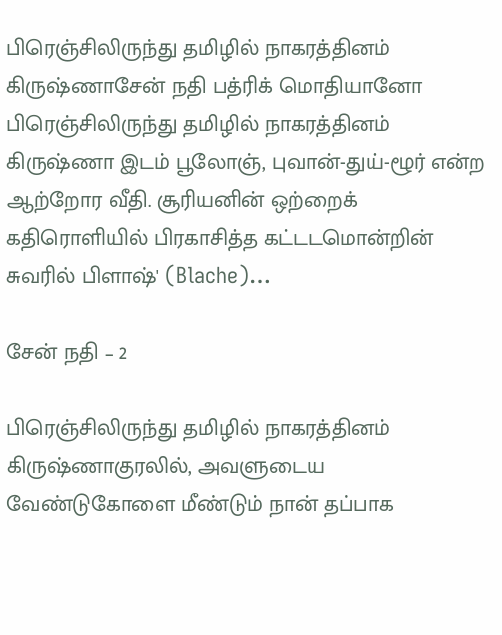பிரெஞ்சிலிருந்து தமிழில் நாகரத்தினம் கிருஷ்ணாசேன் நதி பத்ரிக் மொதியானோ பிரெஞ்சிலிருந்து தமிழில் நாகரத்தினம் கிருஷ்ணா இடம் பூலோஞ், புவான்-துய்-ழூர் என்ற ஆற்றோர வீதி. சூரியனின் ஒற்றைக் கதிரொளியில் பிரகாசித்த கட்டடமொன்றின் சுவரில் பிளாஷ்' (Blache)…

சேன் நதி – 2

பிரெஞ்சிலிருந்து தமிழில் நாகரத்தினம் கிருஷ்ணாகுரலில், அவளுடைய வேண்டுகோளை மீண்டும் நான் தப்பாக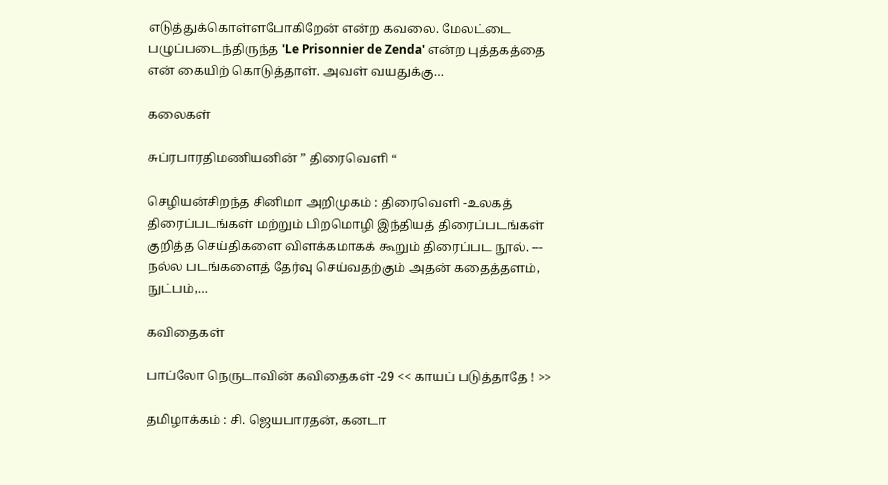எடுத்துக்கொள்ளபோகிறேன் என்ற கவலை. மேலட்டை பழுப்படைந்திருந்த 'Le Prisonnier de Zenda' என்ற புத்தகத்தை என் கையிற் கொடுத்தாள். அவள் வயதுக்கு…

கலைகள்

சுப்ரபாரதிமணியனின் ” திரைவெளி “

செழியன்சிறந்த சினிமா அறிமுகம் : திரைவெளி -உலகத் திரைப்படங்கள் மற்றும் பிறமொழி இந்தியத் திரைப்படங்கள் குறித்த செய்திகளை விளக்கமாகக் கூறும் திரைப்பட நூல். --- நல்ல படங்களைத் தேர்வு செய்வதற்கும் அதன் கதைத்தளம், நுட்பம்,…

கவிதைகள்

பாப்லோ நெருடாவின் கவிதைகள் -29 << காயப் படுத்தாதே ! >>

தமிழாக்கம் : சி. ஜெயபாரதன், கனடா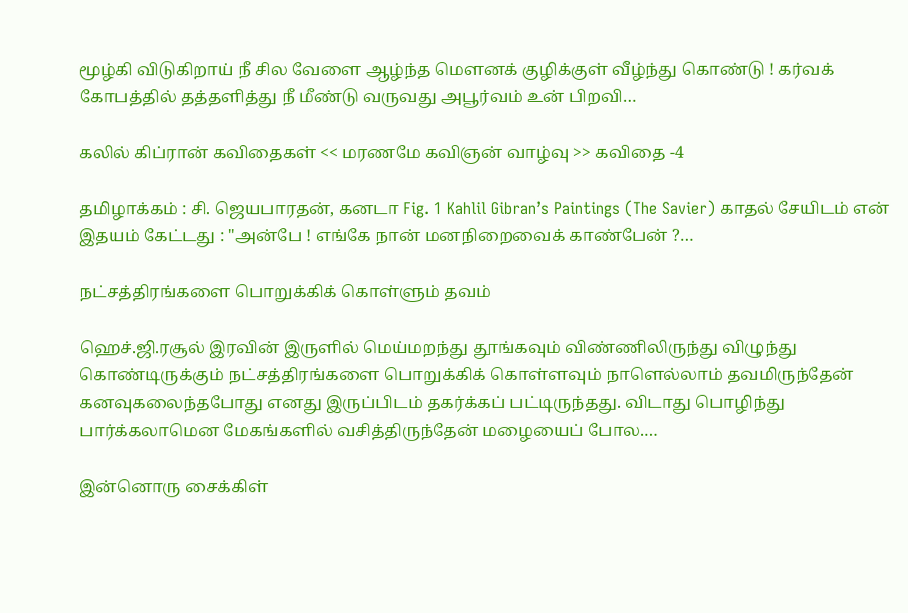மூழ்கி விடுகிறாய் நீ சில வேளை ஆழ்ந்த மௌனக் குழிக்குள் வீழ்ந்து கொண்டு ! கர்வக் கோபத்தில் தத்தளித்து நீ மீண்டு வருவது அபூர்வம் உன் பிறவி…

கலில் கிப்ரான் கவிதைகள் << மரணமே கவிஞன் வாழ்வு >> கவிதை -4

தமிழாக்கம் : சி. ஜெயபாரதன், கனடா Fig. 1 Kahlil Gibran’s Paintings (The Savier) காதல் சேயிடம் என் இதயம் கேட்டது : "அன்பே ! எங்கே நான் மனநிறைவைக் காண்பேன் ?…

நட்சத்திரங்களை பொறுக்கிக் கொள்ளும் தவம்

ஹெச்.ஜி.ரசூல் இரவின் இருளில் மெய்மறந்து தூங்கவும் விண்ணிலிருந்து விழுந்து கொண்டிருக்கும் நட்சத்திரங்களை பொறுக்கிக் கொள்ளவும் நாளெல்லாம் தவமிருந்தேன் கனவுகலைந்தபோது எனது இருப்பிடம் தகர்க்கப் பட்டிருந்தது. விடாது பொழிந்து பார்க்கலாமென மேகங்களில் வசித்திருந்தேன் மழையைப் போல.…

இன்னொரு சைக்கிள்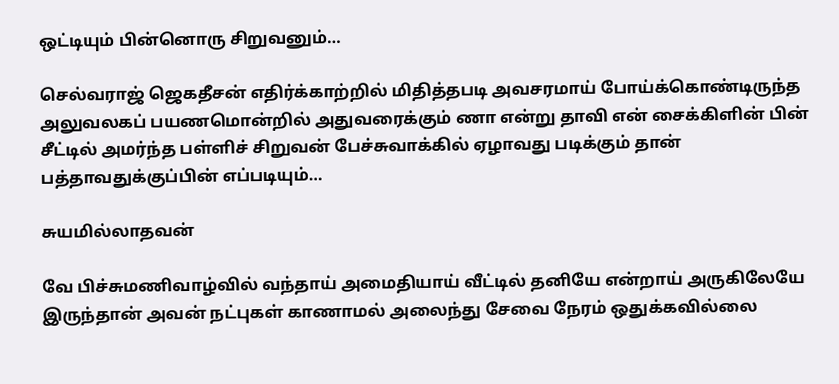ஒட்டியும் பின்னொரு சிறுவனும்…

செல்வராஜ் ஜெகதீசன் எதிர்க்காற்றில் மிதித்தபடி அவசரமாய் போய்க்கொண்டிருந்த அலுவலகப் பயணமொன்றில் அதுவரைக்கும் ணா என்று தாவி என் சைக்கிளின் பின் சீட்டில் அமர்ந்த பள்ளிச் சிறுவன் பேச்சுவாக்கில் ஏழாவது படிக்கும் தான் பத்தாவதுக்குப்பின் எப்படியும்…

சுயமில்லாதவன்

வே பிச்சுமணிவாழ்வில் வந்தாய் அமைதியாய் வீட்டில் தனியே என்றாய் அருகிலேயே இருந்தான் அவன் நட்புகள் காணாமல் அலைந்து சேவை நேரம் ஒதுக்கவில்லை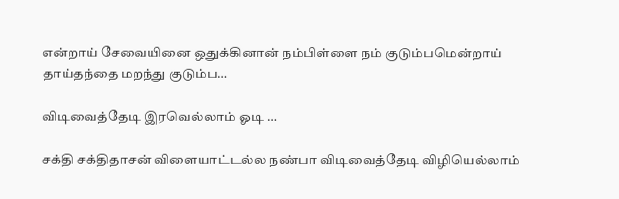என்றாய் சேவையினை ஒதுக்கினான் நம்பிள்ளை நம் குடும்பமென்றாய் தாய்தந்தை மறந்து குடும்ப…

விடிவைத்தேடி இரவெல்லாம் ஓடி …

சக்தி சக்திதாசன் விளையாட்டல்ல நண்பா விடிவைத்தேடி விழியெல்லாம்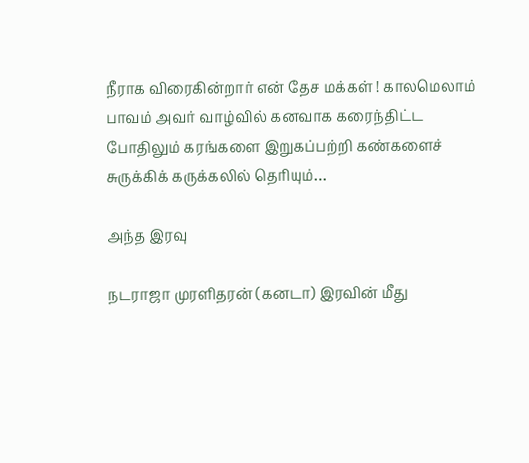நீராக விரைகின்றார் என் தேச மக்கள் ! காலமெலாம் பாவம் அவர் வாழ்வில் கனவாக கரைந்திட்ட போதிலும் கரங்களை இறுகப்பற்றி கண்களைச் சுருக்கிக் கருக்கலில் தெரியும்…

அந்த இரவு

நடராஜா முரளிதரன் (கனடா) இரவின் மீது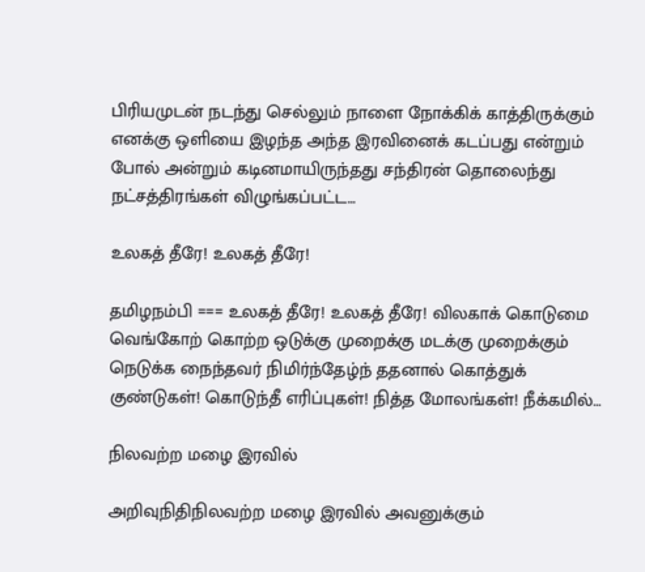பிரியமுடன் நடந்து செல்லும் நாளை நோக்கிக் காத்திருக்கும் எனக்கு ஒளியை இழந்த அந்த இரவினைக் கடப்பது என்றும் போல் அன்றும் கடினமாயிருந்தது சந்திரன் தொலைந்து நட்சத்திரங்கள் விழுங்கப்பட்ட…

உலகத் தீரே! உலகத் தீரே!

தமிழநம்பி === உலகத் தீரே! உலகத் தீரே! விலகாக் கொடுமை வெங்கோற் கொற்ற ஒடுக்கு முறைக்கு மடக்கு முறைக்கும் நெடுக்க நைந்தவர் நிமிர்ந்தேழ்ந் ததனால் கொத்துக் குண்டுகள்! கொடுந்தீ எரிப்புகள்! நித்த மோலங்கள்! நீக்கமில்…

நிலவற்ற மழை இரவில்

அறிவுநிதிநிலவற்ற மழை இரவில் அவனுக்கும்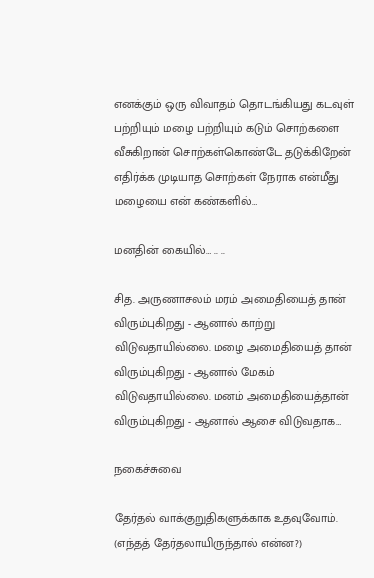எனக்கும் ஒரு விவாதம் தொடங்கியது கடவுள் பற்றியும் மழை பற்றியும் கடும் சொற்களை வீசுகிறான் சொற்கள்கொண்டே தடுக்கிறேன் எதிர்க்க முடியாத சொற்கள் நேராக என்மீது மழையை என் கண்களில்…

மனதின் கையில்… .. ..

சித. அருணாசலம் மரம் அமைதியைத் தான் விரும்புகிறது - ஆனால் காற்று விடுவதாயில்லை. மழை அமைதியைத் தான் விரும்புகிறது - ஆனால் மேகம் விடுவதாயில்லை. மனம் அமைதியைத்தான் விரும்புகிறது - ஆனால் ஆசை விடுவதாக…

நகைச்சுவை

தேர்தல் வாக்குறுதிகளுக்காக உதவுவோம். (எந்தத் தேர்தலாயிருந்தால் என்ன?)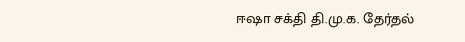ஈஷா சக்தி தி.மு.க. தேர்தல்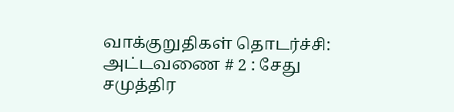வாக்குறுதிகள் தொடர்ச்சி: அட்டவணை # 2 : சேது சமுத்திர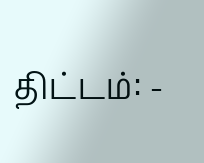திட்டம்: -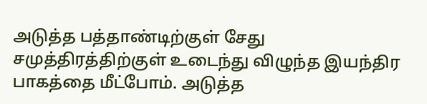அடுத்த பத்தாண்டிற்குள் சேது சமுத்திரத்திற்குள் உடைந்து விழுந்த இயந்திர பாகத்தை மீட்போம். அடுத்த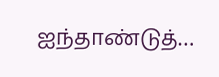ஐந்தாண்டுத்…